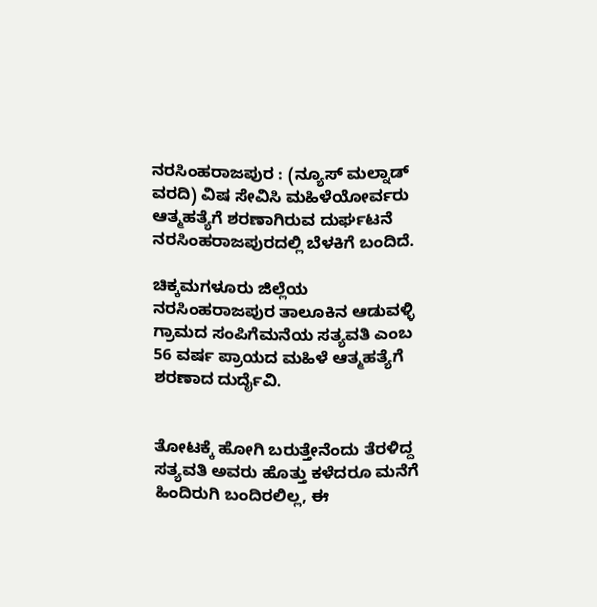ನರಸಿಂಹರಾಜಪುರ : (ನ್ಯೂಸ್ ಮಲ್ನಾಡ್ ವರದಿ) ವಿಷ ಸೇವಿಸಿ ಮಹಿಳೆಯೋರ್ವರು ಆತ್ಮಹತ್ಯೆಗೆ ಶರಣಾಗಿರುವ ದುರ್ಘಟನೆ ನರಸಿಂಹರಾಜಪುರದಲ್ಲಿ ಬೆಳಕಿಗೆ ಬಂದಿದೆ.

ಚಿಕ್ಕಮಗಳೂರು ಜಿಲ್ಲೆಯ ನರಸಿಂಹರಾಜಪುರ ತಾಲೂಕಿನ ಆಡುವಳ್ಳಿ ಗ್ರಾಮದ ಸಂಪಿಗೆಮನೆಯ ಸತ್ಯವತಿ ಎಂಬ 56 ವರ್ಷ ಪ್ರಾಯದ ಮಹಿಳೆ ಆತ್ಮಹತ್ಯೆಗೆ ಶರಣಾದ ದುರ್ದೈವಿ.


ತೋಟಕ್ಕೆ ಹೋಗಿ ಬರುತ್ತೇನೆಂದು ತೆರಳಿದ್ದ ಸತ್ಯವತಿ ಅವರು ಹೊತ್ತು ಕಳೆದರೂ ಮನೆಗೆ ಹಿಂದಿರುಗಿ ಬಂದಿರಲಿಲ್ಲ, ಈ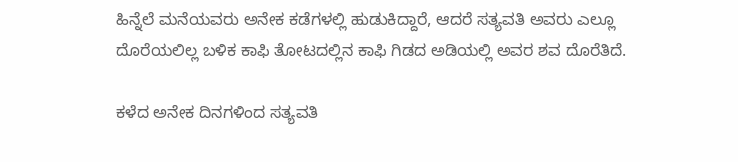ಹಿನ್ನೆಲೆ ಮನೆಯವರು ಅನೇಕ ಕಡೆಗಳಲ್ಲಿ ಹುಡುಕಿದ್ದಾರೆ, ಆದರೆ ಸತ್ಯವತಿ ಅವರು ಎಲ್ಲೂ ದೊರೆಯಲಿಲ್ಲ ಬಳಿಕ ಕಾಫಿ ತೋಟದಲ್ಲಿನ ಕಾಫಿ ಗಿಡದ ಅಡಿಯಲ್ಲಿ ಅವರ ಶವ ದೊರೆತಿದೆ.

ಕಳೆದ ಅನೇಕ ದಿನಗಳಿಂದ ಸತ್ಯವತಿ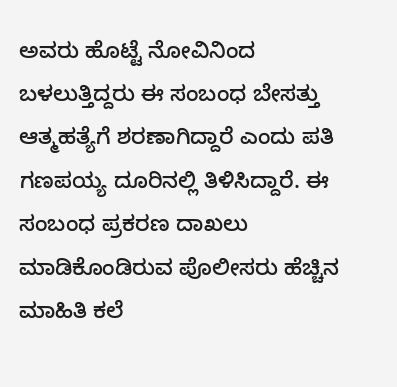ಅವರು ಹೊಟ್ಟೆ ನೋವಿನಿಂದ ಬಳಲುತ್ತಿದ್ದರು ಈ ಸಂಬಂಧ ಬೇಸತ್ತು ಆತ್ಮಹತ್ಯೆಗೆ ಶರಣಾಗಿದ್ದಾರೆ ಎಂದು ಪತಿ ಗಣಪಯ್ಯ ದೂರಿನಲ್ಲಿ ತಿಳಿಸಿದ್ದಾರೆ. ಈ ಸಂಬಂಧ ಪ್ರಕರಣ ದಾಖಲು ಮಾಡಿಕೊಂಡಿರುವ ಪೊಲೀಸರು ಹೆಚ್ಚಿನ ಮಾಹಿತಿ ಕಲೆ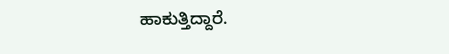ಹಾಕುತ್ತಿದ್ದಾರೆ.